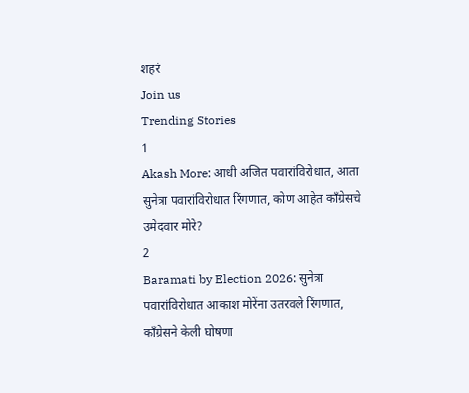शहरं
Join us
Trending Stories
1
Akash More: आधी अजित पवारांविरोधात, आता सुनेत्रा पवारांविरोधात रिंगणात, कोण आहेत काँग्रेसचे उमेदवार मोरे?
2
Baramati by Election 2026: सुनेत्रा पवारांविरोधात आकाश मोरेंना उतरवले रिंगणात, काँग्रेसने केली घोषणा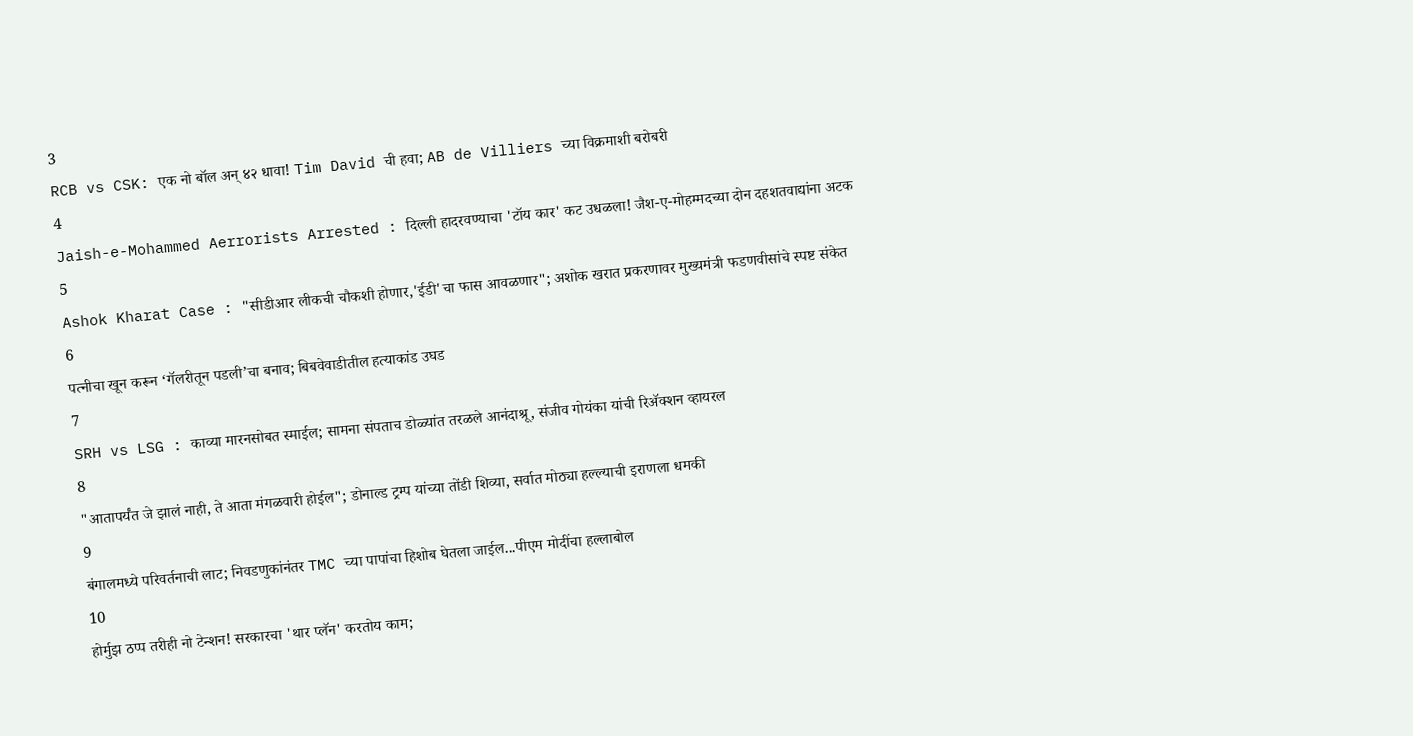3
RCB vs CSK: एक नो बॉल अन् ४२ धावा! Tim David ची हवा; AB de Villiers च्या विक्रमाशी बरोबरी
4
Jaish-e-Mohammed Aerrorists Arrested : दिल्ली हादरवण्याचा 'टॉय कार' कट उधळला! जैश-ए-मोहम्मदच्या दोन दहशतवाद्यांना अटक
5
Ashok Kharat Case : "सीडीआर लीकची चौकशी होणार,'ईडी'चा फास आवळणार"; अशोक खरात प्रकरणावर मुख्यमंत्री फडणवीसांचे स्पष्ट संकेत
6
पत्नीचा खून करून ‘गॅलरीतून पडली’चा बनाव; बिबवेवाडीतील हत्याकांड उघड
7
SRH vs LSG : काव्या मारनसोबत स्माईल; सामना संपताच डोळ्यांत तरळले आनंदाश्रू, संजीव गोयंका यांची रिॲक्शन व्हायरल
8
"आतापर्यंत जे झालं नाही, ते आता मंगळवारी होईल"; डोनाल्ड ट्रम्प यांच्या तोंडी शिव्या, सर्वात मोठ्या हल्ल्याची इराणला धमकी
9
बंगालमध्ये परिवर्तनाची लाट; निवडणुकांनंतर TMC च्या पापांचा हिशोब घेतला जाईल...पीएम मोदींचा हल्लाबोल
10
होर्मुझ ठप्प तरीही नो टेन्शन! सरकारचा 'थार प्लॅन' करतोय काम;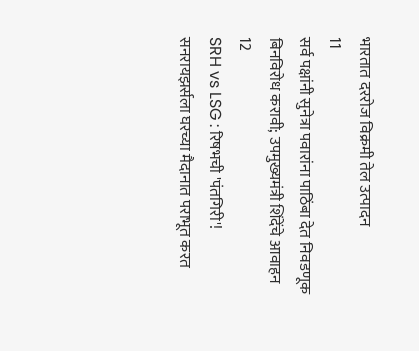भारतात दररोज विक्रमी तेल उत्पादन
11
सर्व पक्षांनी सुनेत्रा पवारांना पाठिंबा देत निवडणूक बिनविरोध करावी; उपमुख्यमंत्री शिंदेंचे आवाहन
12
SRH vs LSG : रिषभची 'पंतगिरी'! सनरायझर्सला घरच्या मैदानात पराभूत करत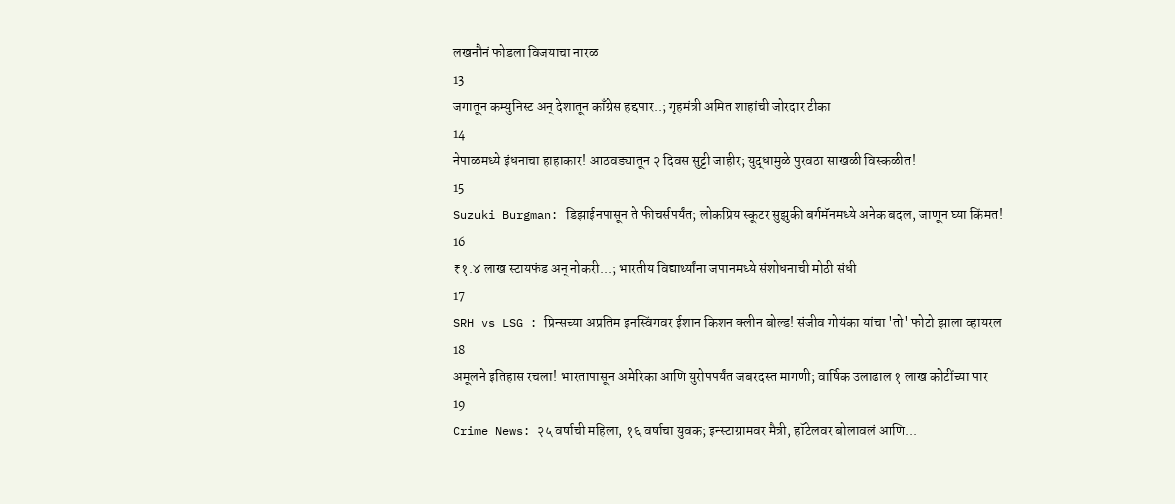लखनौनं फोडला विजयाचा नारळ
13
जगातून कम्युनिस्ट अन् देशातून काँग्रेस हद्दपार..; गृहमंत्री अमित शाहांची जोरदार टीका
14
नेपाळमध्ये इंधनाचा हाहाकार! आठवड्यातून २ दिवस सुट्टी जाहीर; युद्धामुळे पुरवठा साखळी विस्कळीत!
15
Suzuki Burgman: डिझाईनपासून ते फीचर्सपर्यंत; लोकप्रिय स्कूटर सुझुकी बर्गमॅनमध्ये अनेक बदल, जाणून घ्या किंमत!
16
₹१.४ लाख स्टायफंड अन् नोकरी...; भारतीय विद्यार्थ्यांना जपानमध्ये संशोधनाची मोठी संधी
17
SRH vs LSG : प्रिन्सच्या अप्रतिम इनस्विंगवर ईशान किशन क्लीन बोल्ड! संजीव गोयंका यांचा 'तो' फोटो झाला व्हायरल
18
अमूलने इतिहास रचला! भारतापासून अमेरिका आणि युरोपपर्यंत जबरदस्त मागणी; वार्षिक उलाढाल १ लाख कोटींच्या पार
19
Crime News: २५ वर्षाची महिला, १६ वर्षाचा युवक; इन्स्टाग्रामवर मैत्री, हॉटेलवर बोलावलं आणि...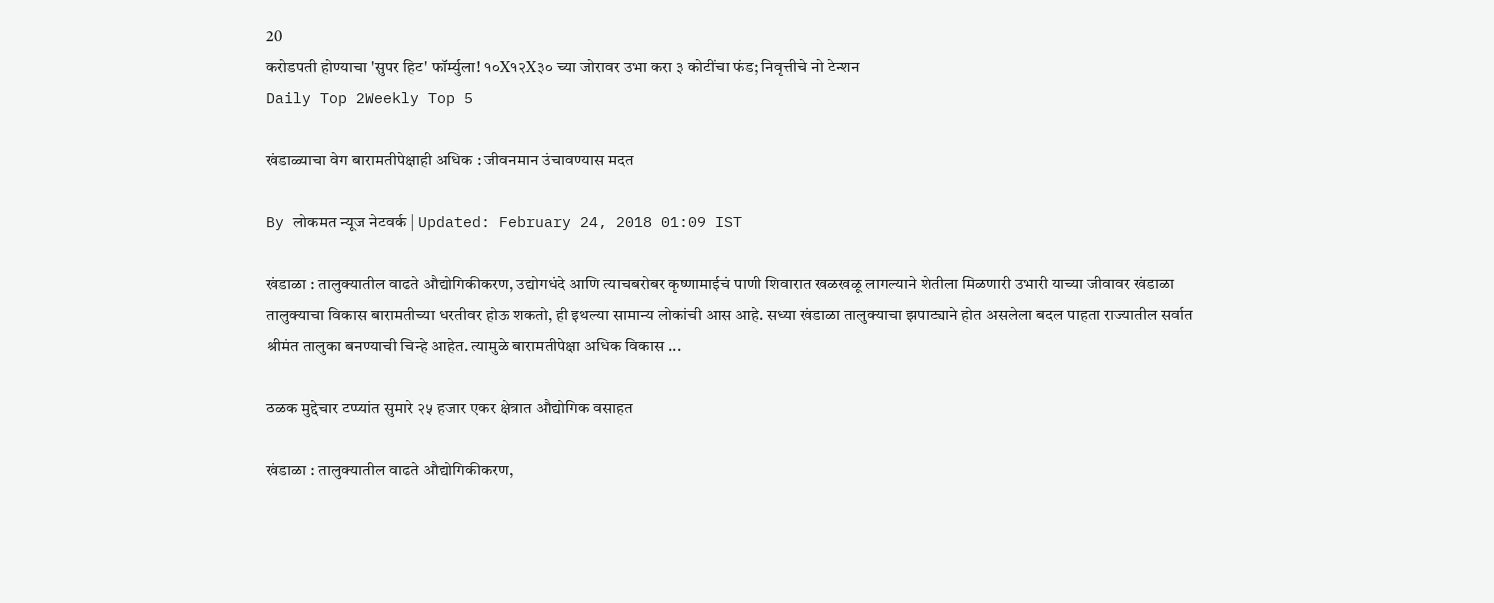20
करोडपती होण्याचा 'सुपर हिट' फॉर्म्युला! १०X१२X३० च्या जोरावर उभा करा ३ कोटींचा फंड; निवृत्तीचे नो टेन्शन
Daily Top 2Weekly Top 5

खंडाळ्याचा वेग बारामतीपेक्षाही अधिक : जीवनमान उंचावण्यास मदत

By लोकमत न्यूज नेटवर्क | Updated: February 24, 2018 01:09 IST

खंडाळा : तालुक्यातील वाढते औद्योगिकीकरण, उद्योगधंदे आणि त्याचबरोबर कृष्णामाईचं पाणी शिवारात खळखळू लागल्याने शेतीला मिळणारी उभारी याच्या जीवावर खंडाळा तालुक्याचा विकास बारामतीच्या धरतीवर होऊ शकतो, ही इथल्या सामान्य लोकांची आस आहे. सध्या खंडाळा तालुक्याचा झपाट्याने होत असलेला बदल पाहता राज्यातील सर्वात श्रीमंत तालुका बनण्याची चिन्हे आहेत. त्यामुळे बारामतीपेक्षा अधिक विकास ...

ठळक मुद्देचार टप्प्यांत सुमारे २५ हजार एकर क्षेत्रात औद्योगिक वसाहत

खंडाळा : तालुक्यातील वाढते औद्योगिकीकरण,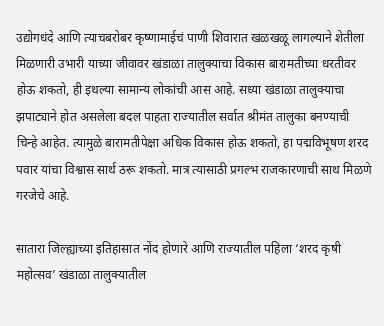उद्योगधंदे आणि त्याचबरोबर कृष्णामाईचं पाणी शिवारात खळखळू लागल्याने शेतीला मिळणारी उभारी याच्या जीवावर खंडाळा तालुक्याचा विकास बारामतीच्या धरतीवर होऊ शकतो, ही इथल्या सामान्य लोकांची आस आहे. सध्या खंडाळा तालुक्याचा झपाट्याने होत असलेला बदल पाहता राज्यातील सर्वात श्रीमंत तालुका बनण्याची चिन्हे आहेत. त्यामुळे बारामतीपेक्षा अधिक विकास होऊ शकतो, हा पद्मविभूषण शरद पवार यांचा विश्वास सार्थ ठरू शकतो. मात्र त्यासाठी प्रगल्भ राजकारणाची साथ मिळणे गरजेचे आहे.

सातारा जिल्ह्याच्या इतिहासात नोंद होणारे आणि राज्यातील पहिला ‘शरद कृषी महोत्सव’ खंडाळा तालुक्यातील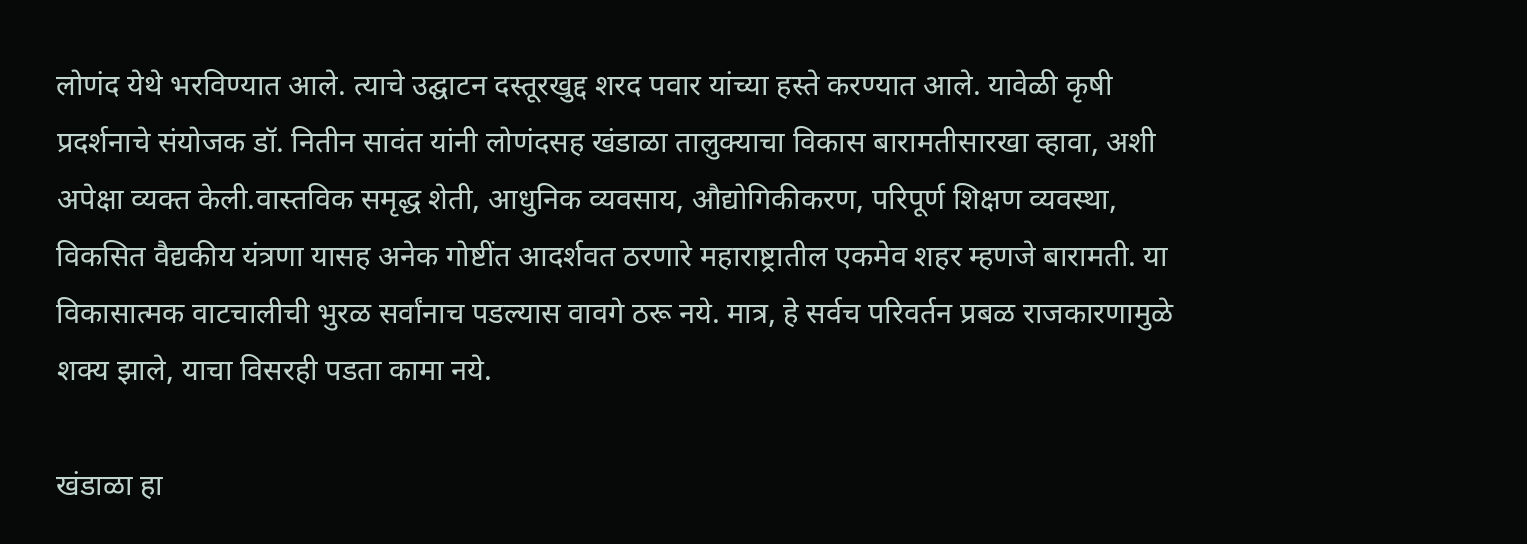लोणंद येथे भरविण्यात आले. त्याचे उद्घाटन दस्तूरखुद्द शरद पवार यांच्या हस्ते करण्यात आले. यावेळी कृषी प्रदर्शनाचे संयोजक डॉ. नितीन सावंत यांनी लोणंदसह खंडाळा तालुक्याचा विकास बारामतीसारखा व्हावा, अशी अपेक्षा व्यक्त केली.वास्तविक समृद्ध शेती, आधुनिक व्यवसाय, औद्योगिकीकरण, परिपूर्ण शिक्षण व्यवस्था, विकसित वैद्यकीय यंत्रणा यासह अनेक गोष्टींत आदर्शवत ठरणारे महाराष्ट्रातील एकमेव शहर म्हणजे बारामती. या विकासात्मक वाटचालीची भुरळ सर्वांनाच पडल्यास वावगे ठरू नये. मात्र, हे सर्वच परिवर्तन प्रबळ राजकारणामुळे शक्य झाले, याचा विसरही पडता कामा नये.

खंडाळा हा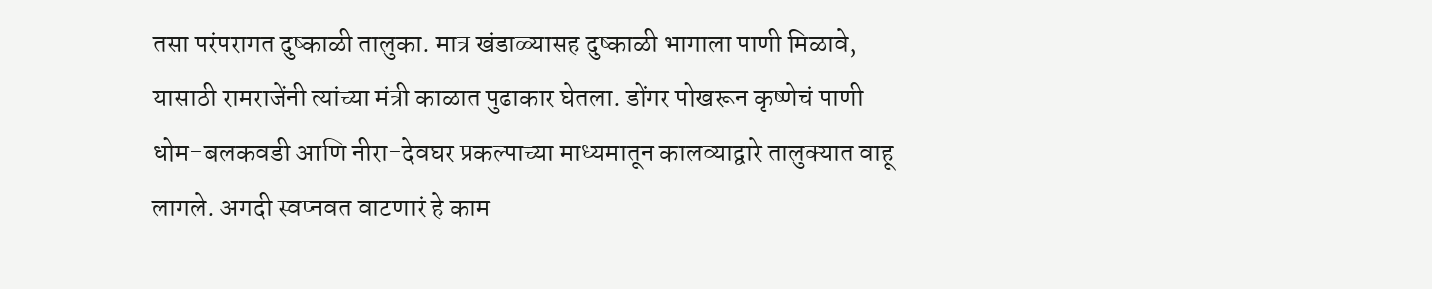तसा परंपरागत दुष्काळी तालुका. मात्र खंडाळ्यासह दुष्काळी भागाला पाणी मिळावे, यासाठी रामराजेंनी त्यांच्या मंत्री काळात पुढाकार घेतला. डोंगर पोखरून कृष्णेचं पाणी धोम-बलकवडी आणि नीरा-देवघर प्रकल्पाच्या माध्यमातून कालव्याद्वारे तालुक्यात वाहू लागले. अगदी स्वप्नवत वाटणारं हे काम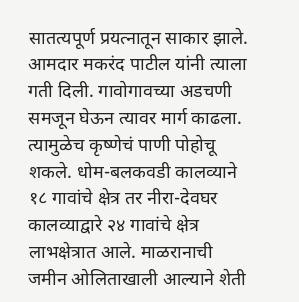सातत्यपूर्ण प्रयत्नातून साकार झाले. आमदार मकरंद पाटील यांनी त्याला गती दिली. गावोगावच्या अडचणी समजून घेऊन त्यावर मार्ग काढला. त्यामुळेच कृष्णेचं पाणी पोहोचू शकले. धोम-बलकवडी कालव्याने १८ गावांचे क्षेत्र तर नीरा-देवघर कालव्याद्वारे २४ गावांचे क्षेत्र लाभक्षेत्रात आले. माळरानाची जमीन ओलिताखाली आल्याने शेती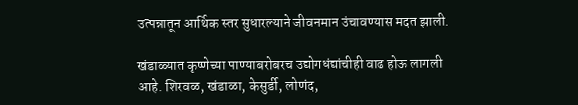उत्पन्नातून आर्थिक स्तर सुधारल्याने जीवनमान उंचावण्यास मदत झाली.

खंडाळ्यात कृष्णेच्या पाण्याबरोबरच उद्योगधंद्यांचीही वाढ होऊ लागली आहे. शिरवळ, खंडाळा, केसुर्डी, लोणंद,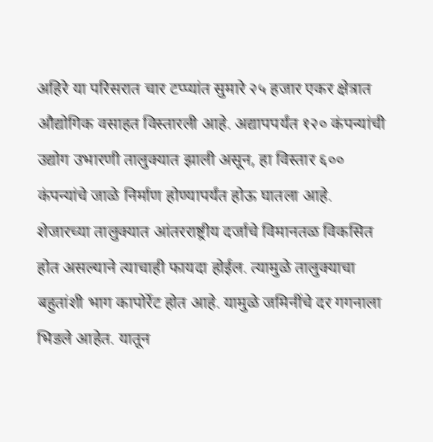अहिरे या परिसरात चार टप्प्यांत सुमारे २५ हजार एकर क्षेत्रात औद्योगिक वसाहत विस्तारली आहे. अद्यापपर्यंत १२० कंपन्यांची उद्योग उभारणी तालुक्यात झाली असून, हा विस्तार ६०० कंपन्यांचे जाळे निर्माण होण्यापर्यंत होऊ घातला आहे. शेजारच्या तालुक्यात आंतरराष्ट्रीय दर्जाचे विमानतळ विकसित होत असल्याने त्याचाही फायदा होईल. त्यामुळे तालुक्याचा बहुतांशी भाग कापोर्रेट होत आहे. यामुळे जमिनींचे दर गगनाला भिडले आहेत. यातून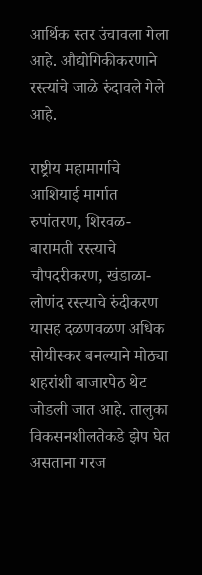आर्थिक स्तर उंचावला गेला आहे. औद्योगिकीकरणाने रस्त्यांचे जाळे रुंदावले गेले आहे.

राष्ट्रीय महामार्गाचे आशियाई मार्गात रुपांतरण, शिरवळ-बारामती रस्त्याचे चौपदरीकरण, खंडाळा-लोणंद रस्त्याचे रुंदीकरण यासह दळणवळण अधिक सोयीस्कर बनल्याने मोठ्या शहरांशी बाजारपेठ थेट जोडली जात आहे. तालुका विकसनशीलतेकडे झेप घेत असताना गरज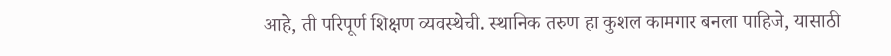आहे, ती परिपूर्ण शिक्षण व्यवस्थेची. स्थानिक तरुण हा कुशल कामगार बनला पाहिजे, यासाठी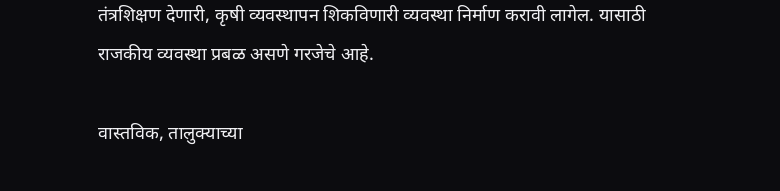तंत्रशिक्षण देणारी, कृषी व्यवस्थापन शिकविणारी व्यवस्था निर्माण करावी लागेल. यासाठी राजकीय व्यवस्था प्रबळ असणे गरजेचे आहे.

वास्तविक, तालुक्याच्या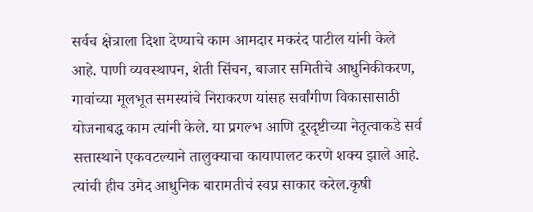सर्वच क्षेत्राला दिशा देण्याचे काम आमदार मकरंद पाटील यांनी केले आहे. पाणी व्यवस्थापन, शेती सिंचन, बाजार समितीचे आधुनिकीकरण, गावांच्या मूलभूत समस्यांचे निराकरण यांसह सर्वांगीण विकासासाठी योजनाबद्ध काम त्यांनी केले. या प्रगल्भ आणि दूरदृष्टीच्या नेतृत्वाकडे सर्व सत्तास्थाने एकवटल्याने तालुक्याचा कायापालट करणे शक्य झाले आहे. त्यांची हीच उमेद आधुनिक बारामतीचं स्वप्न साकार करेल.कृषी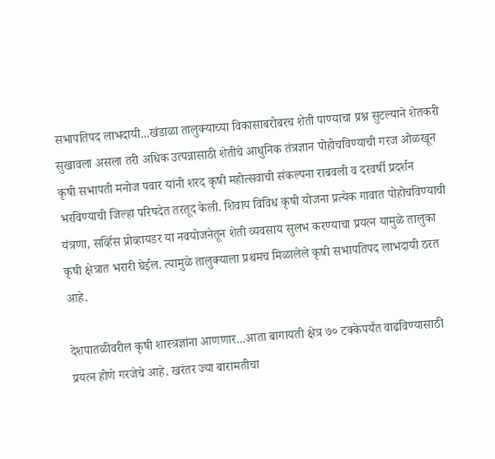सभापतिपद लाभदायी...खंडाळा तालुक्याच्या विकासाबरोबरच शेती पाण्याचा प्रश्न सुटल्याने शेतकरी सुखावला असला तरी अधिक उत्पन्नासाठी शेतीचे आधुनिक तंत्रज्ञान पोहोचविण्याची गरज ओळखून कृषी सभापती मनोज पवार यांनी शरद कृषी महोत्सवाची संकल्पना राबवली व दरवर्षी प्रदर्शन भरविण्याची जिल्हा परिषदेत तरतूद केली. शिवाय विविध कृषी योजना प्रत्येक गावात पोहोचविण्याची यंत्रणा, सर्व्हिस प्रोव्हायडर या नवयोजनेतून शेती व्यवसाय सुलभ करण्याचा प्रयत्न यामुळे तालुका कृषी क्षेत्रात भरारी घेईल. त्यामुळे तालुक्याला प्रथमच मिळालेले कृषी सभापतिपद लाभदायी ठरत आहे.

देशपातळीवरील कृषी शास्त्रज्ञांना आणणार...आता बागायती क्षेत्र ७० टक्केपर्यंत वाढविण्यासाठी प्रयत्न होणे गरजेचे आहे. खरंतर ज्या बारामतीचा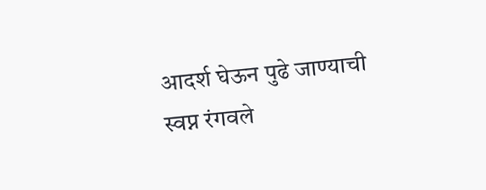आदर्श घेऊन पुढे जाण्याची स्वप्न रंगवले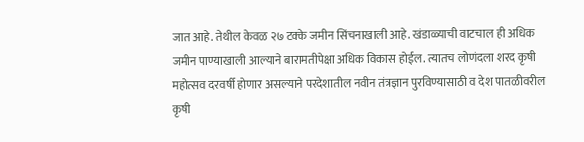जात आहे. तेथील केवळ २७ टक्के जमीन सिंचनाखाली आहे. खंडाळ्याची वाटचाल ही अधिक जमीन पाण्याखाली आल्याने बारामतीपेक्षा अधिक विकास होईल. त्यातच लोणंदला शरद कृषी महोत्सव दरवर्षी होणार असल्याने परदेशातील नवीन तंत्रज्ञान पुरविण्यासाठी व देश पातळीवरील कृषी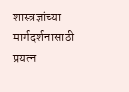शास्त्रज्ञांच्या मार्गदर्शनासाठी प्रयत्न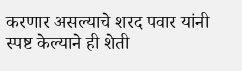करणार असल्याचे शरद पवार यांनी स्पष्ट केल्याने ही शेती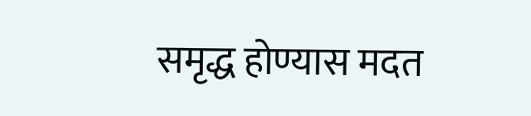समृद्ध होण्यास मदत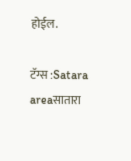होईल.

टॅग्स :Satara areaसातारा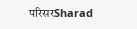परिसरSharad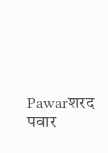Pawarशरद पवार